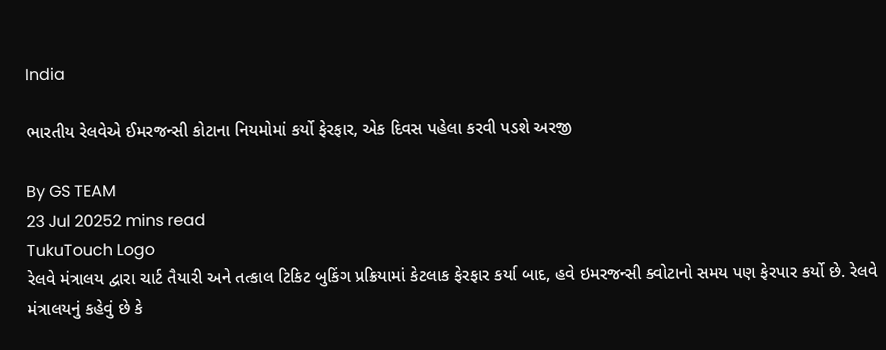India

ભારતીય રેલવેએ ઈમરજન્સી કોટાના નિયમોમાં કર્યો ફેરફાર, એક દિવસ પહેલા કરવી પડશે અરજી

By GS TEAM
23 Jul 20252 mins read
TukuTouch Logo
રેલવે મંત્રાલય દ્વારા ચાર્ટ તૈયારી અને તત્કાલ ટિકિટ બુકિંગ પ્રક્રિયામાં કેટલાક ફેરફાર કર્યા બાદ, હવે ઇમરજન્સી ક્વોટાનો સમય પણ ફેરપાર કર્યો છે. રેલવે મંત્રાલયનું કહેવું છે કે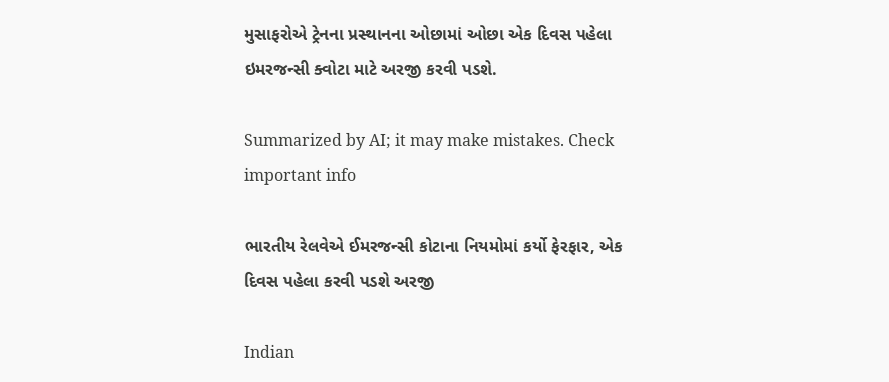મુસાફરોએ ટ્રેનના પ્રસ્થાનના ઓછામાં ઓછા એક દિવસ પહેલા ઇમરજન્સી ક્વોટા માટે અરજી કરવી પડશે.

Summarized by AI; it may make mistakes. Check important info

ભારતીય રેલવેએ ઈમરજન્સી કોટાના નિયમોમાં કર્યો ફેરફાર, એક દિવસ પહેલા કરવી પડશે અરજી

Indian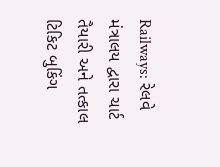Railways: રેલવે મંત્રાલય દ્વારા ચાર્ટ તૈયારી અને તત્કાલ ટિકિટ બુકિંગ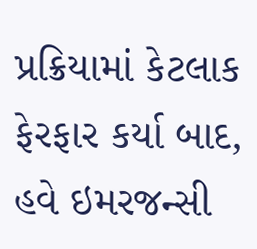પ્રક્રિયામાં કેટલાક ફેરફાર કર્યા બાદ, હવે ઇમરજન્સી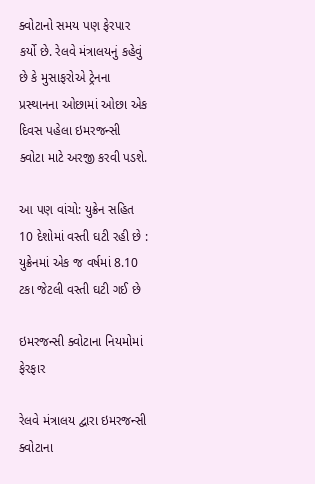ક્વોટાનો સમય પણ ફેરપાર કર્યો છે. રેલવે મંત્રાલયનું કહેવું છે કે મુસાફરોએ ટ્રેનના પ્રસ્થાનના ઓછામાં ઓછા એક દિવસ પહેલા ઇમરજન્સી ક્વોટા માટે અરજી કરવી પડશે.

આ પણ વાંચો: યુક્રેન સહિત 10 દેશોમાં વસ્તી ઘટી રહી છે : યુક્રેનમાં એક જ વર્ષમાં 8.10 ટકા જેટલી વસ્તી ઘટી ગઈ છે

ઇમરજન્સી ક્વોટાના નિયમોમાં ફેરફાર

રેલવે મંત્રાલય દ્વારા ઇમરજન્સી ક્વોટાના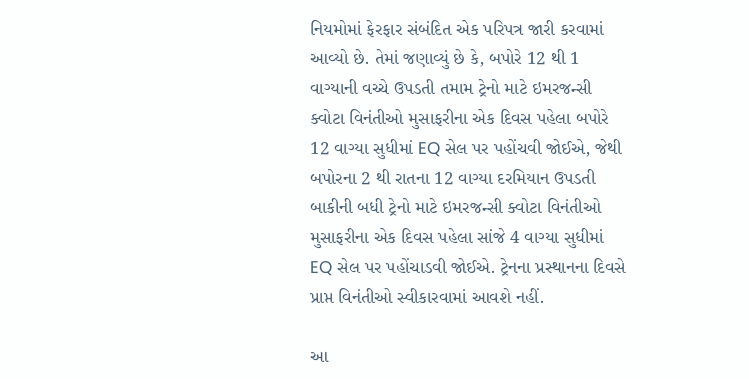નિયમોમાં ફેરફાર સંબંદિત એક પરિપત્ર જારી કરવામાં આવ્યો છે. તેમાં જણાવ્યું છે કે, બપોરે 12 થી 1 વાગ્યાની વચ્ચે ઉપડતી તમામ ટ્રેનો માટે ઇમરજન્સી ક્વોટા વિનંતીઓ મુસાફરીના એક દિવસ પહેલા બપોરે 12 વાગ્યા સુધીમાં EQ સેલ પર પહોંચવી જોઈએ, જેથી  બપોરના 2 થી રાતના 12 વાગ્યા દરમિયાન ઉપડતી બાકીની બધી ટ્રેનો માટે ઇમરજન્સી ક્વોટા વિનંતીઓ મુસાફરીના એક દિવસ પહેલા સાંજે 4 વાગ્યા સુધીમાં EQ સેલ પર પહોંચાડવી જોઈએ. ટ્રેનના પ્રસ્થાનના દિવસે પ્રાપ્ત વિનંતીઓ સ્વીકારવામાં આવશે નહીં.

આ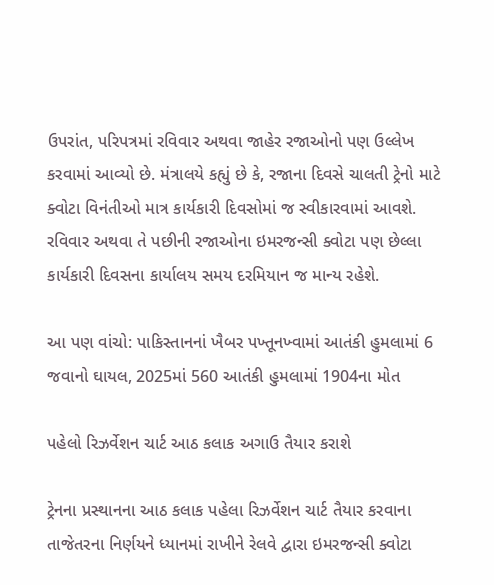ઉપરાંત, પરિપત્રમાં રવિવાર અથવા જાહેર રજાઓનો પણ ઉલ્લેખ કરવામાં આવ્યો છે. મંત્રાલયે કહ્યું છે કે, રજાના દિવસે ચાલતી ટ્રેનો માટે ક્વોટા વિનંતીઓ માત્ર કાર્યકારી દિવસોમાં જ સ્વીકારવામાં આવશે. રવિવાર અથવા તે પછીની રજાઓના ઇમરજન્સી ક્વોટા પણ છેલ્લા કાર્યકારી દિવસના કાર્યાલય સમય દરમિયાન જ માન્ય રહેશે.

આ પણ વાંચો: પાકિસ્તાનનાં ખૈબર પખ્તૂનખ્વામાં આતંકી હુમલામાં 6 જવાનો ઘાયલ, 2025માં 560 આતંકી હુમલામાં 1904ના મોત

પહેલો રિઝર્વેશન ચાર્ટ આઠ કલાક અગાઉ તૈયાર કરાશે

ટ્રેનના પ્રસ્થાનના આઠ કલાક પહેલા રિઝર્વેશન ચાર્ટ તૈયાર કરવાના તાજેતરના નિર્ણયને ધ્યાનમાં રાખીને રેલવે દ્વારા ઇમરજન્સી ક્વોટા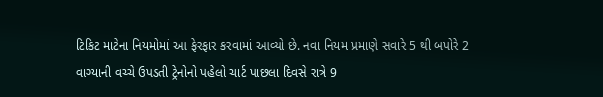ટિકિટ માટેના નિયમોમાં આ ફેરફાર કરવામાં આવ્યો છે. નવા નિયમ પ્રમાણે સવારે 5 થી બપોરે 2 વાગ્યાની વચ્ચે ઉપડતી ટ્રેનોનો પહેલો ચાર્ટ પાછલા દિવસે રાત્રે 9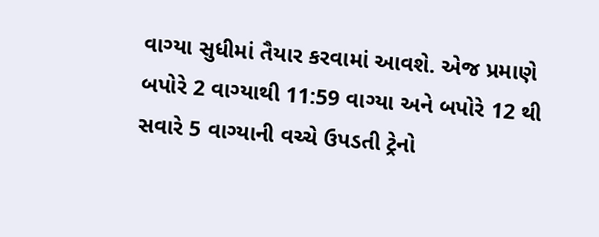વાગ્યા સુધીમાં તૈયાર કરવામાં આવશે. એજ પ્રમાણે બપોરે 2 વાગ્યાથી 11:59 વાગ્યા અને બપોરે 12 થી સવારે 5 વાગ્યાની વચ્ચે ઉપડતી ટ્રેનો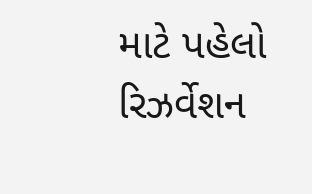માટે પહેલો રિઝર્વેશન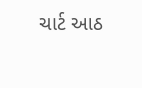ચાર્ટ આઠ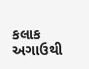કલાક અગાઉથી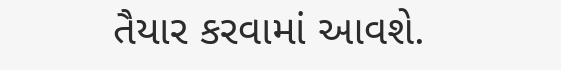તૈયાર કરવામાં આવશે.